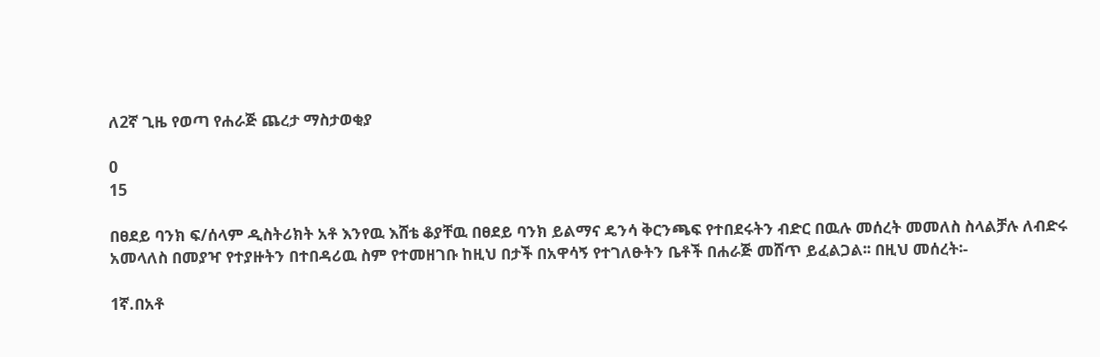ለ2ኛ ጊዜ የወጣ የሐራጅ ጨረታ ማስታወቂያ

0
15

በፀደይ ባንክ ፍ/ሰላም ዲስትሪክት አቶ እንየዉ እሸቴ ቆያቸዉ በፀደይ ባንክ ይልማና ዴንሳ ቅርንጫፍ የተበደሩትን ብድር በዉሉ መሰረት መመለስ ስላልቻሉ ለብድሩ አመላለስ በመያዣ የተያዙትን በተበዳሪዉ ስም የተመዘገቡ ከዚህ በታች በአዋሳኝ የተገለፁትን ቤቶች በሐራጅ መሸጥ ይፈልጋል፡፡ በዚህ መሰረት፡-

1ኛ.በአቶ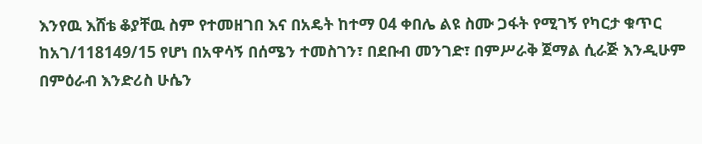እንየዉ እሸቴ ቆያቸዉ ስም የተመዘገበ እና በአዴት ከተማ 04 ቀበሌ ልዩ ስሙ ጋፋት የሚገኝ የካርታ ቁጥር ከአገ/118149/15 የሆነ በአዋሳኝ በሰሜን ተመስገን፣ በደቡብ መንገድ፣ በምሥራቅ ጀማል ሲራጅ እንዲሁም በምዕራብ እንድሪስ ሁሴን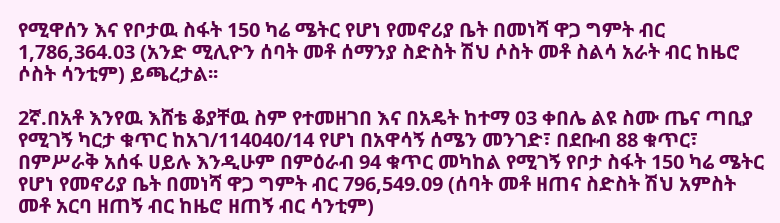የሚዋሰን እና የቦታዉ ስፋት 150 ካሬ ሜትር የሆነ የመኖሪያ ቤት በመነሻ ዋጋ ግምት ብር 1,786,364.03 (አንድ ሚሊዮን ሰባት መቶ ሰማንያ ስድስት ሽህ ሶስት መቶ ስልሳ አራት ብር ከዜሮ ሶስት ሳንቲም) ይጫረታል፡፡

2ኛ.በአቶ እንየዉ እሸቴ ቆያቸዉ ስም የተመዘገበ እና በአዴት ከተማ 03 ቀበሌ ልዩ ስሙ ጤና ጣቢያ የሚገኝ ካርታ ቁጥር ከአገ/114040/14 የሆነ በአዋሳኝ ሰሜን መንገድ፣ በደቡብ 88 ቁጥር፣ በምሥራቅ አሰፋ ሀይሉ እንዲሁም በምዕራብ 94 ቁጥር መካከል የሚገኝ የቦታ ስፋት 150 ካሬ ሜትር የሆነ የመኖሪያ ቤት በመነሻ ዋጋ ግምት ብር 796,549.09 (ሰባት መቶ ዘጠና ስድስት ሽህ አምስት መቶ አርባ ዘጠኝ ብር ከዜሮ ዘጠኝ ብር ሳንቲም)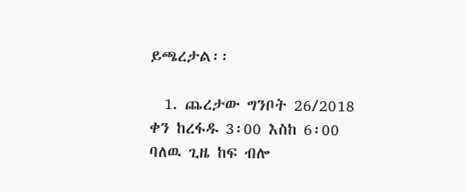ይጫረታል፡፡

  1. ጨረታው ግንቦት 26/2018 ቀን ከረፋዱ 3፡00 እስከ 6፡00 ባለዉ ጊዜ ከፍ ብሎ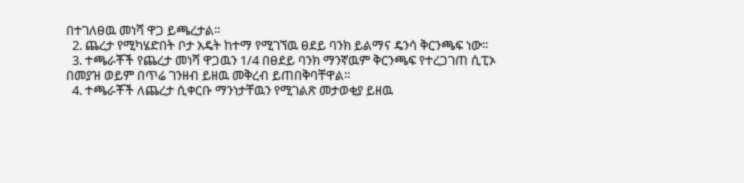በተገለፀዉ መነሻ ዋጋ ይጫረታል፡፡
  2. ጨረታ የሚካሄድበት ቦታ አዴት ከተማ የሚገኘዉ ፀደይ ባንክ ይልማና ዴንሳ ቅርንጫፍ ነው፡፡
  3. ተጫራቾች የጨረታ መነሻ ዋጋዉን 1/4 በፀደይ ባንክ ማንኛዉም ቅርንጫፍ የተረጋገጠ ሲፒኦ በመያዝ ወይም በጥሬ ገንዘብ ይዘዉ መቅረብ ይጠበቅባቸዋል፡፡
  4. ተጫራቾች ለጨረታ ሲቀርቡ ማንነታቸዉን የሚገልጽ መታወቂያ ይዘዉ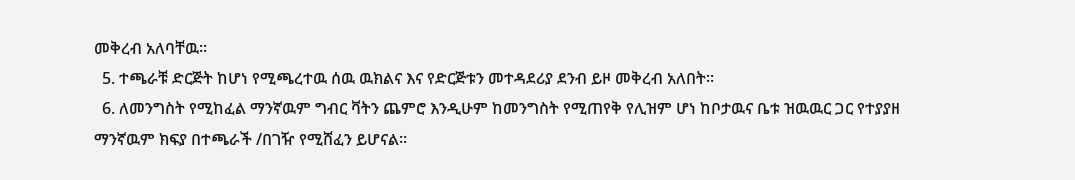መቅረብ አለባቸዉ፡፡
  5. ተጫራቹ ድርጅት ከሆነ የሚጫረተዉ ሰዉ ዉክልና እና የድርጅቱን መተዳደሪያ ደንብ ይዞ መቅረብ አለበት፡፡
  6. ለመንግስት የሚከፈል ማንኛዉም ግብር ቫትን ጨምሮ እንዲሁም ከመንግስት የሚጠየቅ የሊዝም ሆነ ከቦታዉና ቤቱ ዝዉዉር ጋር የተያያዘ ማንኛዉም ክፍያ በተጫራች /በገዥ የሚሸፈን ይሆናል፡፡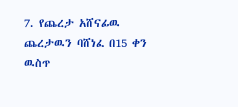7. የጨረታ አሸናፊዉ ጨረታዉን ባሸነፈ በ15 ቀን ዉስጥ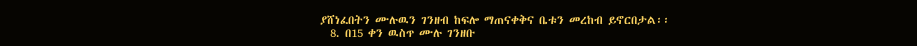ያሸነፈበትን ሙሉዉን ገንዘብ ከፍሎ ማጠናቀቅና ቤቱን መረከብ ይኖርበታል፡፡
  8. በ15 ቀን ዉስጥ ሙሉ ገንዘቡ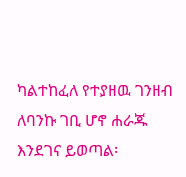ካልተከፈለ የተያዘዉ ገንዘብ ለባንኩ ገቢ ሆኖ ሐራጁ እንደገና ይወጣል፡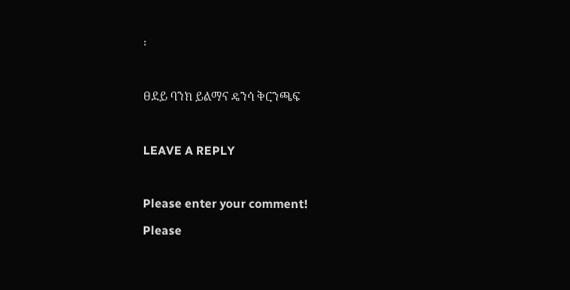፡

ፀደይ ባንክ ይልማና ዴንሳ ቅርንጫፍ

LEAVE A REPLY

Please enter your comment!
Please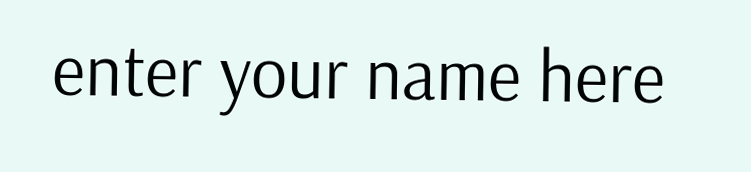enter your name here